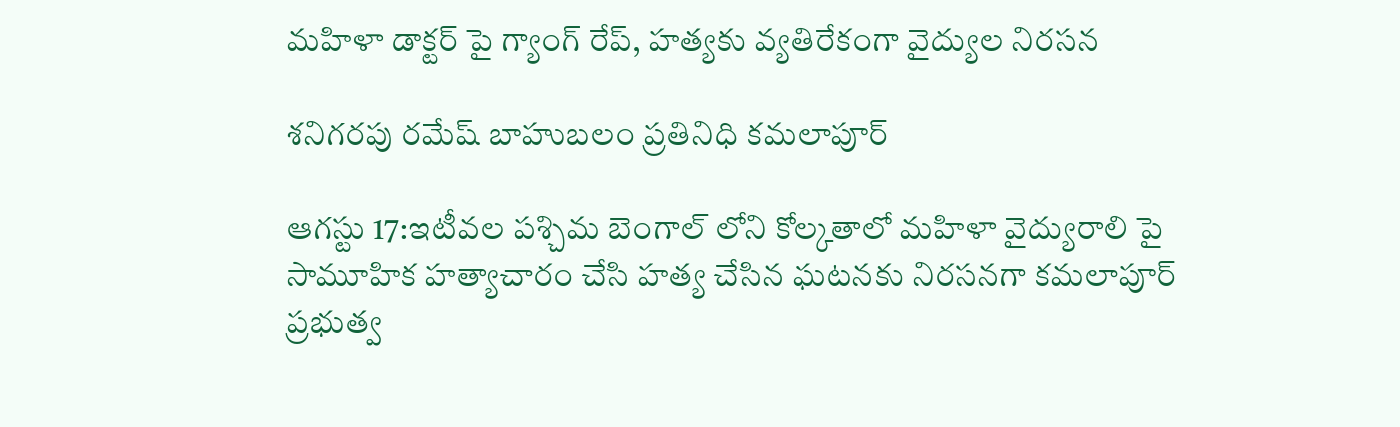మహిళా డాక్టర్ పై గ్యాంగ్ రేప్, హత్యకు వ్యతిరేకంగా వైద్యుల నిరసన

శనిగరపు రమేష్ బాహుబలం ప్రతినిధి కమలాపూర్

ఆగస్టు 17:ఇటీవల పశ్చిమ బెంగాల్ లోని కోల్కతాలో మహిళా వైద్యురాలి పై సామూహిక హత్యాచారం చేసి హత్య చేసిన ఘటనకు నిరసనగా కమలాపూర్ ప్రభుత్వ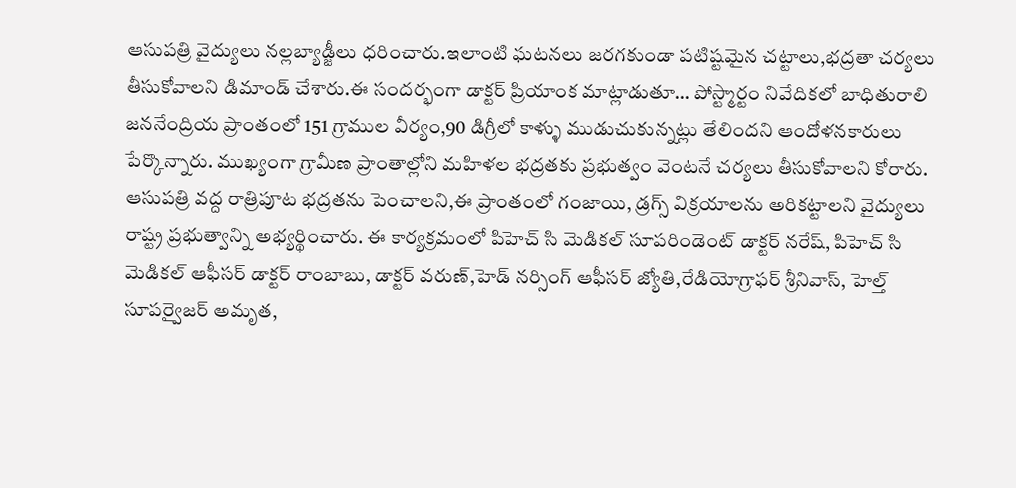ఆసుపత్రి వైద్యులు నల్లబ్యాడ్జీలు ధరించారు.ఇలాంటి ఘటనలు జరగకుండా పటిష్టమైన చట్టాలు,భద్రతా చర్యలు తీసుకోవాలని డిమాండ్ చేశారు.ఈ సందర్భంగా డాక్టర్ ప్రియాంక మాట్లాడుతూ… పోస్ట్మార్టం నివేదికలో బాధితురాలి జననేంద్రియ ప్రాంతంలో 151 గ్రాముల వీర్యం,90 డిగ్రీలో కాళ్ళు ముడుచుకున్నట్లు తేలిందని ఆందోళనకారులు పేర్కొన్నారు. ముఖ్యంగా గ్రామీణ ప్రాంతాల్లోని మహిళల భద్రతకు ప్రభుత్వం వెంటనే చర్యలు తీసుకోవాలని కోరారు. ఆసుపత్రి వద్ద రాత్రిపూట భద్రతను పెంచాలని,ఈ ప్రాంతంలో గంజాయి, డ్రగ్స్ విక్రయాలను అరికట్టాలని వైద్యులు రాష్ట్ర ప్రభుత్వాన్ని అభ్యర్థించారు. ఈ కార్యక్రమంలో పిహెచ్ సి మెడికల్ సూపరిండెంట్ డాక్టర్ నరేష్, పిహెచ్ సి మెడికల్ ఆఫీసర్ డాక్టర్ రాంబాబు, డాక్టర్ వరుణ్,హెడ్ నర్సింగ్ ఆఫీసర్ జ్యోతి,రేడియోగ్రాఫర్ శ్రీనివాస్, హెల్త్ సూపర్వైజర్ అమృత,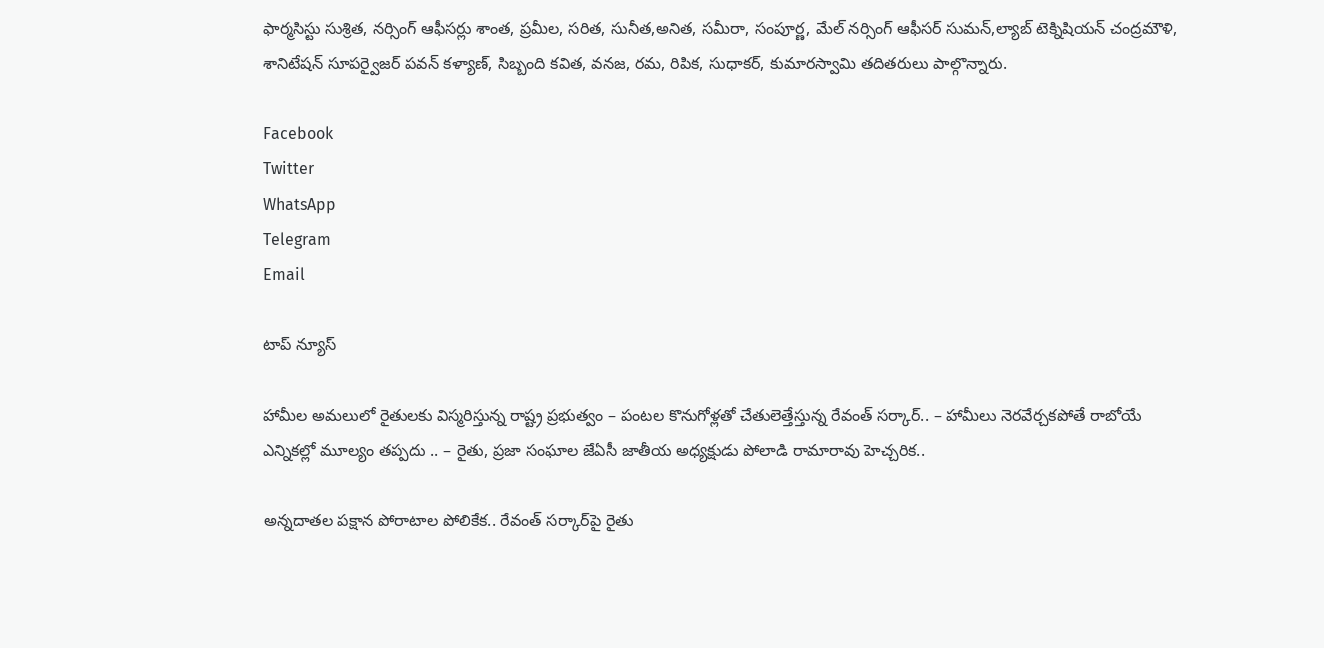ఫార్మసిస్టు సుశ్రిత, నర్సింగ్ ఆఫీసర్లు శాంత, ప్రమీల, సరిత, సునీత,అనిత, సమీరా, సంపూర్ణ, మేల్ నర్సింగ్ ఆఫీసర్ సుమన్,ల్యాబ్ టెక్నిషియన్ చంద్రమౌళి, శానిటేషన్ సూపర్వైజర్ పవన్ కళ్యాణ్, సిబ్బంది కవిత, వనజ, రమ, రిపిక, సుధాకర్, కుమారస్వామి తదితరులు పాల్గొన్నారు.

Facebook
Twitter
WhatsApp
Telegram
Email

టాప్ న్యూస్

హామీల అమలులో రైతులకు విస్మరిస్తున్న రాష్ట్ర ప్రభుత్వం – పంటల కొనుగోళ్లతో చేతులెత్తేస్తున్న రేవంత్ సర్కార్.. – హామీలు నెరవేర్చకపోతే రాబోయే ఎన్నికల్లో మూల్యం తప్పదు .. – రైతు, ప్రజా సంఘాల జేఏసీ జాతీయ అధ్యక్షుడు పోలాడి రామారావు హెచ్చరిక..

అన్నదాతల పక్షాన పోరాటాల పోలికేక.. రేవంత్ సర్కార్‌పై రైతు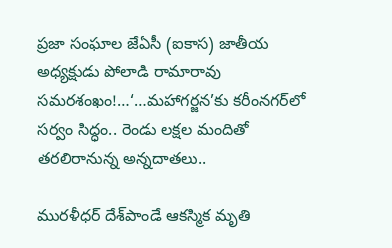ప్రజా సంఘాల జేఏసీ (ఐకాస) జాతీయ అధ్యక్షుడు పోలాడి రామారావు సమరశంఖం!…‘…మహాగర్జన’కు కరీంనగర్‌లో సర్వం సిద్ధం.. రెండు లక్షల మందితో తరలిరానున్న అన్నదాతలు..

మురళీధర్ దేశ్‌పాండే ఆకస్మిక మృతి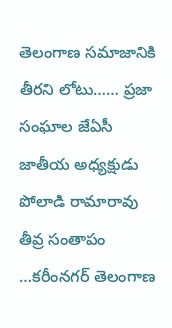తెలంగాణ సమాజానికి తీరని లోటు…… ప్రజా సంఘాల జేఏసీ జాతీయ అధ్యక్షుడు పోలాడి రామారావు తీవ్ర సంతాపం …కరీంనగర్ తెలంగాణ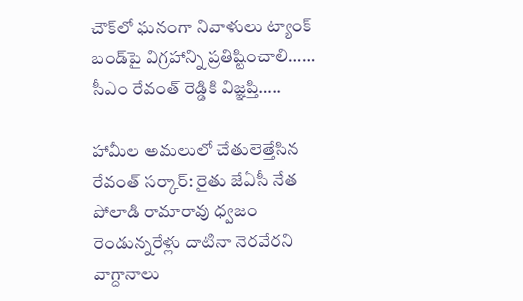చౌక్‌లో ఘనంగా నివాళులు ట్యాంక్ బండ్‌పై విగ్రహాన్ని ప్రతిష్టించాలి…… సీఎం రేవంత్ రెడ్డికి విజ్ఞప్తి…..

హామీల అమలులో చేతులెత్తేసిన రేవంత్ సర్కార్: రైతు జేఏసీ నేత పోలాడి రామారావు ధ్వజం రెండున్నరేళ్లు దాటినా నెరవేరని వాగ్దానాలు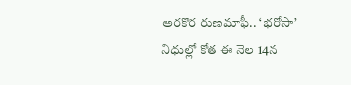అరకొర రుణమాఫీ.. ‘భరోసా’ నిధుల్లో కోత ఈ నెల 14న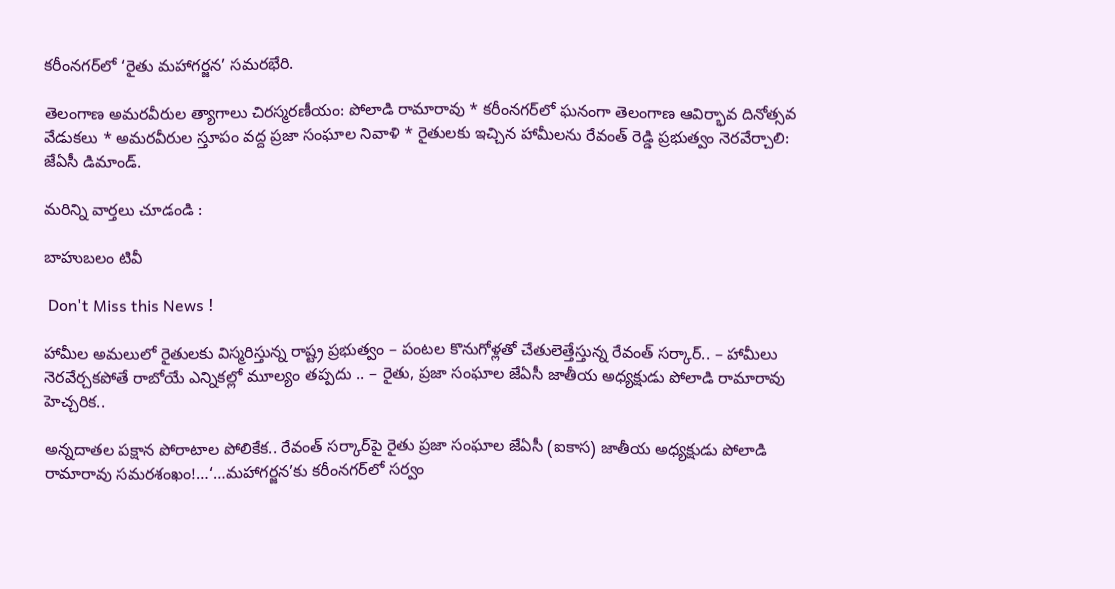కరీంనగర్‌లో ‘రైతు మహాగర్జన’ సమరభేరి.

తెలంగాణ అమరవీరుల త్యాగాలు చిరస్మరణీయం: పోలాడి రామారావు * కరీంనగర్‌లో ఘనంగా తెలంగాణ ఆవిర్భావ దినోత్సవ వేడుకలు * అమరవీరుల స్తూపం వద్ద ప్రజా సంఘాల నివాళి * రైతులకు ఇచ్చిన హామీలను రేవంత్ రెడ్డి ప్రభుత్వం నెరవేర్చాలి: జేఏసీ డిమాండ్.

మరిన్ని వార్తలు చూడండి :

బాహుబలం టివీ

 Don't Miss this News !

హామీల అమలులో రైతులకు విస్మరిస్తున్న రాష్ట్ర ప్రభుత్వం – పంటల కొనుగోళ్లతో చేతులెత్తేస్తున్న రేవంత్ సర్కార్.. – హామీలు నెరవేర్చకపోతే రాబోయే ఎన్నికల్లో మూల్యం తప్పదు .. – రైతు, ప్రజా సంఘాల జేఏసీ జాతీయ అధ్యక్షుడు పోలాడి రామారావు హెచ్చరిక..

అన్నదాతల పక్షాన పోరాటాల పోలికేక.. రేవంత్ సర్కార్‌పై రైతు ప్రజా సంఘాల జేఏసీ (ఐకాస) జాతీయ అధ్యక్షుడు పోలాడి రామారావు సమరశంఖం!…‘…మహాగర్జన’కు కరీంనగర్‌లో సర్వం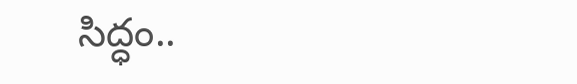సిద్ధం..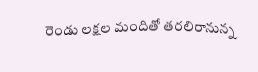రెండు లక్షల మందితో తరలిరానున్న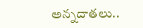అన్నదాతలు..